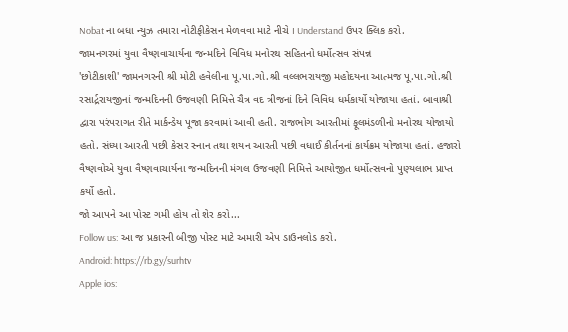Nobat ના બધા ન્યુઝ તમારા નોટીફીકેસન મેળવવા માટે નીચે I Understand ઉપર ક્લિક કરો.
જામનગરમાં યુવા વૈષ્ણવાચાર્યના જન્મદિને વિવિધ મનોરથ સહિતનો ધર્મોત્સવ સંપન્ન
'છોટીકાશી' જામનગરની શ્રી મોટી હવેલીના પૂ.પા.ગો.શ્રી વલ્લભરાયજી મહોદયના આત્મજ પૂ.પા.ગો.શ્રી રસાર્દ્રરાયજીનાં જન્મદિનની ઉજવણી નિમિત્તે ચૈત્ર વદ ત્રીજનાં દિને વિવિધ ધર્મકાર્યો યોજાયા હતાં. બાવાશ્રી દ્વારા પરંપરાગત રીતે માર્કન્ડેય પૂજા કરવામાં આવી હતી. રાજભોગ આરતીમાં ફૂલમંડળીનો મનોરથ યોજાયો હતો. સંધ્યા આરતી પછી કેસર સ્નાન તથા શયન આરતી પછી વધાઈ કીર્તનનાં કાર્યક્રમ યોજાયા હતાં. હજારો વૈષ્ણવોએ યુવા વૈષ્ણવાચાર્યના જન્મદિનની મંગલ ઉજવણી નિમિત્તે આયોજીત ધર્મોત્સવનો પુણ્યલાભ પ્રાપ્ત કર્યો હતો.
જો આપને આ પોસ્ટ ગમી હોય તો શેર કરો...
Follow us: આ જ પ્રકારની બીજી પોસ્ટ માટે અમારી એપ ડાઉનલોડ કરો.
Android: https://rb.gy/surhtv
Apple ios: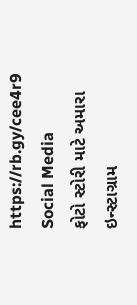https://rb.gy/cee4r9
Social Media
ફોટો સ્ટોરી માટે અમારા ઇન્સ્ટાગ્રામ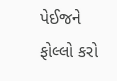પેઈજને ફોલ્લો કરો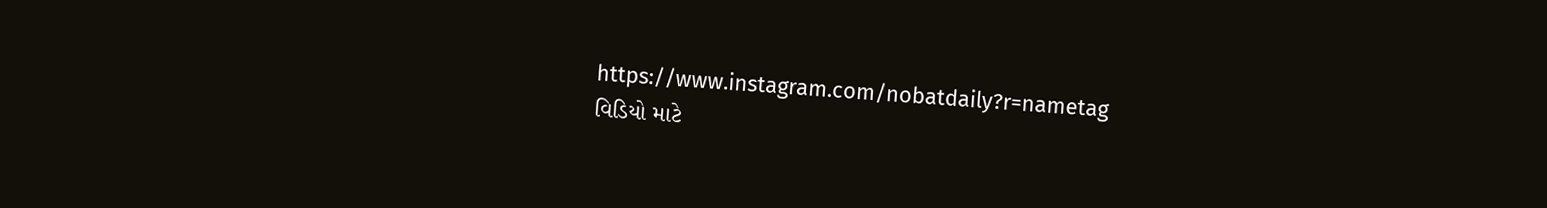https://www.instagram.com/nobatdaily?r=nametag
વિડિયો માટે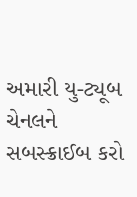અમારી યુ-ટ્યૂબ ચેનલને સબસ્ક્રાઈબ કરો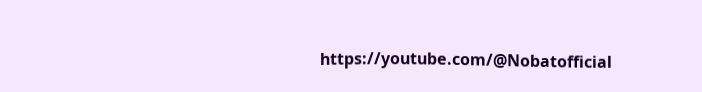https://youtube.com/@Nobatofficial